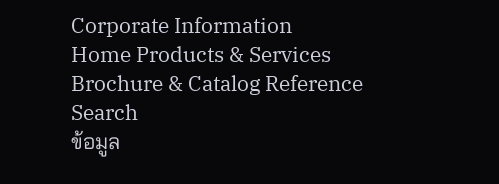Corporate Information
Home Products & Services Brochure & Catalog Reference
Search
ข้อมูล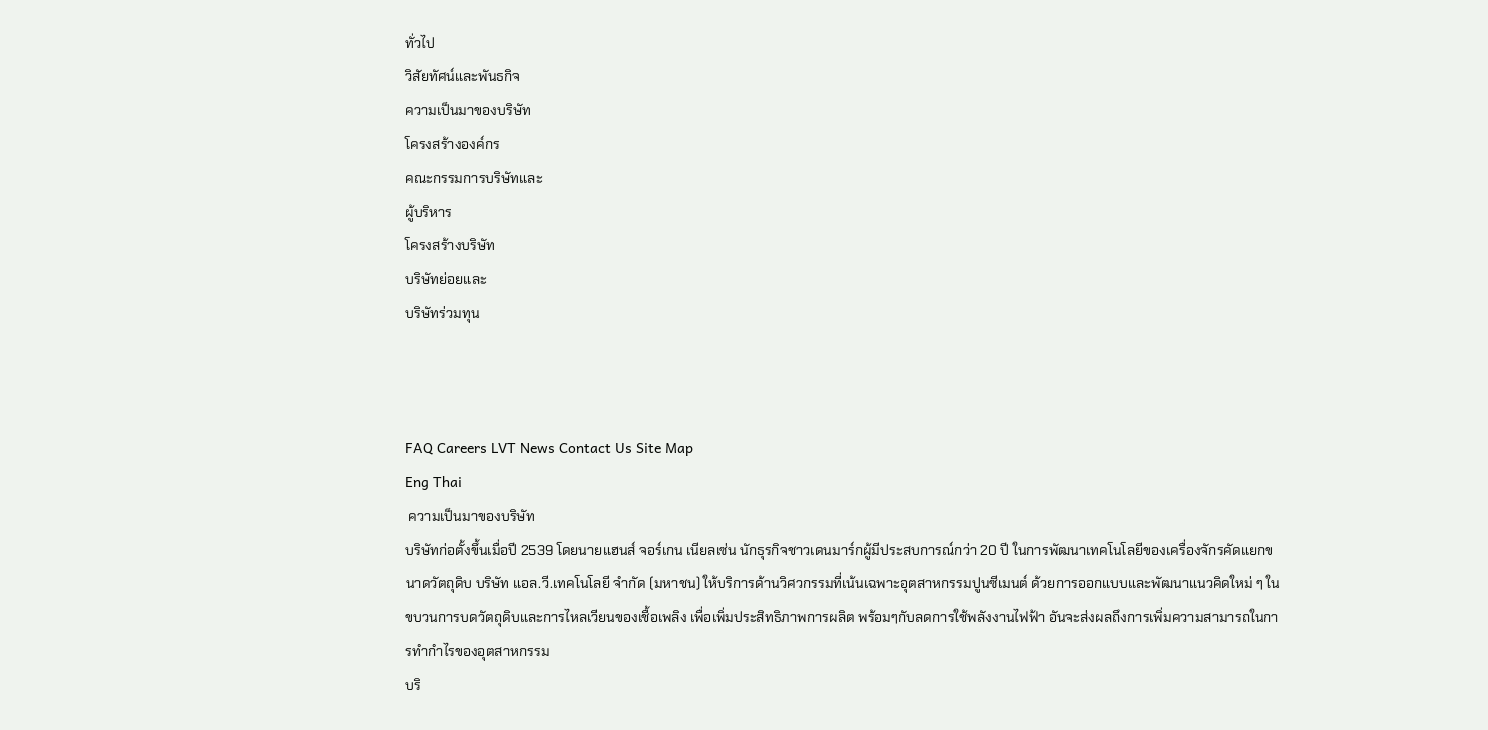ทั่วไป
วิสัยทัศน์และพันธกิจ
ความเป็นมาของบริษัท
โครงสร้างองค์กร
คณะกรรมการบริษัทและ
ผู้บริหาร
โครงสร้างบริษัท
บริษัทย่อยและ
บริษัทร่วมทุน



FAQ Careers LVT News Contact Us Site Map
Eng Thai
 ความเป็นมาของบริษัท
บริษัทก่อตั้งขึ้นเมื่อปี 2539 โดยนายแฮนส์ จอร์เกน เนียลเซ่น นักธุรกิจชาวเดนมาร์กผู้มีประสบการณ์กว่า 20 ปี ในการพัฒนาเทคโนโลยีของเครื่องจักรคัดแยกขนาดวัตถุดิบ บริษัท แอล.วี.เทคโนโลยี จำกัด (มหาชน) ให้บริการด้านวิศวกรรมที่เน้นเฉพาะอุตสาหกรรมปูนซีเมนต์ ด้วยการออกแบบและพัฒนาแนวคิดใหม่ ๆ ในขบวนการบดวัตถุดิบและการไหลเวียนของเชื้อเพลิง เพื่อเพิ่มประสิทธิภาพการผลิต พร้อมๆกับลดการใช้พลังงานไฟฟ้า อันจะส่งผลถึงการเพิ่มความสามารถในการทำกำไรของอุตสาหกรรม
บริ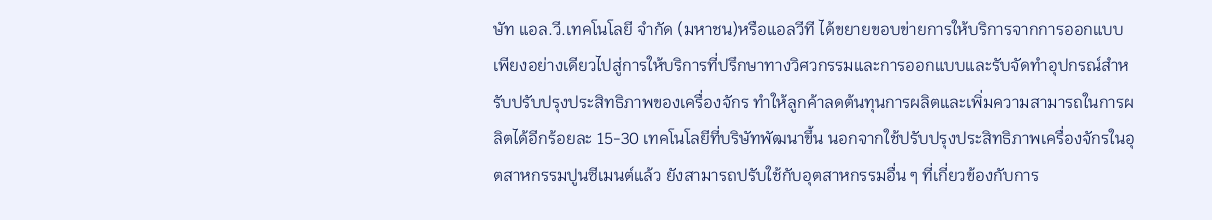ษัท แอล.วี.เทคโนโลยี จำกัด (มหาชน)หรือแอลวีที ได้ขยายขอบข่ายการให้บริการจากการออกแบบเพียงอย่างเดียวไปสู่การให้บริการที่ปรึกษาทางวิศวกรรมและการออกแบบและรับจัดทำอุปกรณ์สำหรับปรับปรุงประสิทธิภาพของเครื่องจักร ทำให้ลูกค้าลดต้นทุนการผลิตและเพิ่มความสามารถในการผลิตได้อีกร้อยละ 15-30 เทคโนโลยีที่บริษัทพัฒนาขึ้น นอกจากใช้ปรับปรุงประสิทธิภาพเครื่องจักรในอุตสาหกรรมปูนซีเมนต์แล้ว ยังสามารถปรับใช้กับอุตสาหกรรมอื่น ๆ ที่เกี่ยวข้องกับการ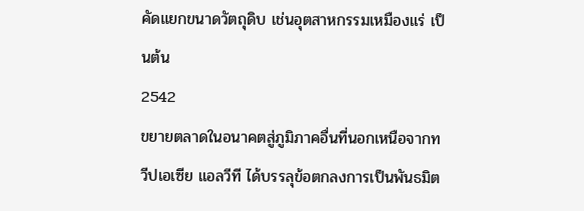คัดแยกขนาดวัตถุดิบ เช่นอุตสาหกรรมเหมืองแร่ เป็นต้น
2542
ขยายตลาดในอนาคตสู่ภูมิภาคอื่นที่นอกเหนือจากทวีปเอเซีย แอลวีที ได้บรรลุข้อตกลงการเป็นพันธมิต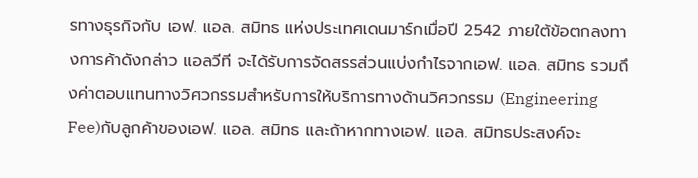รทางธุรกิจกับ เอฟ. แอล. สมิทธ แห่งประเทศเดนมาร์กเมื่อปี 2542 ภายใต้ข้อตกลงทางการค้าดังกล่าว แอลวีที จะได้รับการจัดสรรส่วนแบ่งกำไรจากเอฟ. แอล. สมิทธ รวมถึงค่าตอบแทนทางวิศวกรรมสำหรับการให้บริการทางด้านวิศวกรรม (Engineering Fee)กับลูกค้าของเอฟ. แอล. สมิทธ และถ้าหากทางเอฟ. แอล. สมิทธประสงค์จะ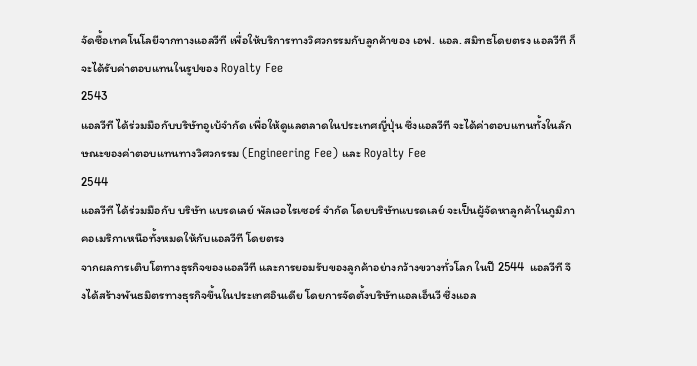จัดซื้อเทคโนโลยีจากทางแอลวีที เพื่อให้บริการทางวิศวกรรมกับลูกค้าของ เอฟ. แอล. สมิทธโดยตรง แอลวีที ก็จะได้รับค่าตอบแทนในรูปของ Royalty Fee
2543
แอลวีที ได้ร่วมมือกับบริษัทอูเบ้จำกัด เพื่อให้ดูแลตลาดในประเทศญี่ปุ่น ซึ่งแอลวีที จะได้ค่าตอบแทนทั้งในลักษณะของค่าตอบแทนทางวิศวกรรม (Engineering Fee) และ Royalty Fee
2544
แอลวีที ได้ร่วมมือกับ บริษัท แบรดเลย์ พัลเวอไรเซอร์ จำกัด โดยบริษัทแบรดเลย์ จะเป็นผู้จัดหาลูกค้าในภูมิภาคอเมริกาเหนือทั้งหมดให้กับแอลวีที โดยตรง
จากผลการเติบโตทางธุรกิจของแอลวีที และการยอมรับของลูกค้าอย่างกว้างขวางทั่วโลก ในปี 2544  แอลวีที จึงได้สร้างพันธมิตรทางธุรกิจขึ้นในประเทศอินเดีย โดยการจัดตั้งบริษัทแอลเอ็นวี ซึ่งแอล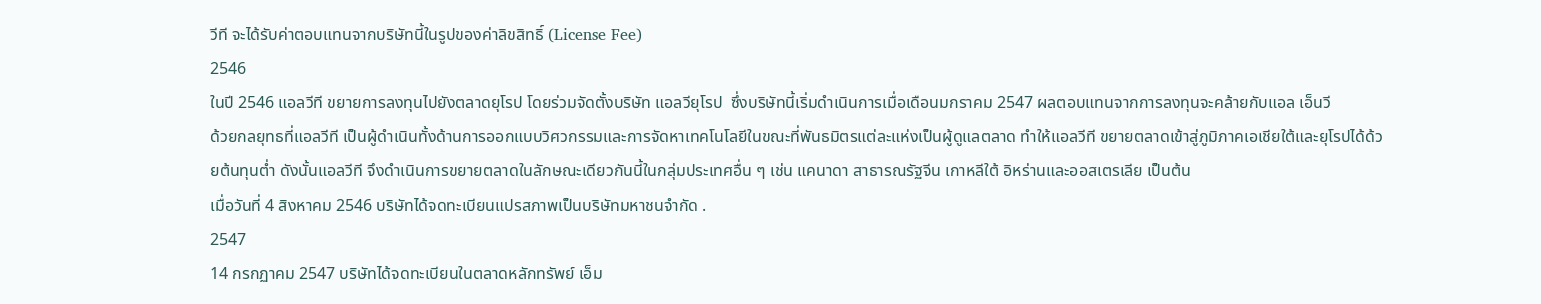วีที จะได้รับค่าตอบแทนจากบริษัทนี้ในรูปของค่าลิขสิทธิ์ (License Fee)
2546
ในปี 2546 แอลวีที ขยายการลงทุนไปยังตลาดยุโรป โดยร่วมจัดตั้งบริษัท แอลวียุโรป  ซึ่งบริษัทนี้เริ่มดำเนินการเมื่อเดือนมกราคม 2547 ผลตอบแทนจากการลงทุนจะคล้ายกับแอล เอ็นวี
ด้วยกลยุทธที่แอลวีที เป็นผู้ดำเนินทั้งด้านการออกแบบวิศวกรรมและการจัดหาเทคโนโลยีในขณะที่พันธมิตรแต่ละแห่งเป็นผู้ดูแลตลาด ทำให้แอลวีที ขยายตลาดเข้าสู่ภูมิภาคเอเชียใต้และยุโรปได้ด้วยต้นทุนต่ำ ดังนั้นแอลวีที จึงดำเนินการขยายตลาดในลักษณะเดียวกันนี้ในกลุ่มประเทศอื่น ๆ เช่น แคนาดา สาธารณรัฐจีน เกาหลีใต้ อิหร่านและออสเตรเลีย เป็นต้น
เมื่อวันที่ 4 สิงหาคม 2546 บริษัทได้จดทะเบียนแปรสภาพเป็นบริษัทมหาชนจำกัด .
2547
14 กรกฏาคม 2547 บริษัทได้จดทะเบียนในตลาดหลักทรัพย์ เอ็ม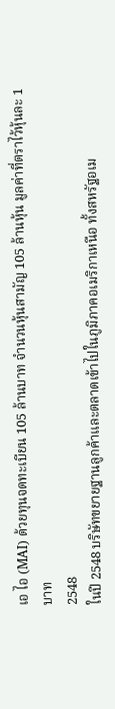เอ ไอ (MAI) ด้วยทุนจดทะเบียน 105 ล้านบาท จำนวนหุ้นสามัญ 105 ล้านหุ้น มูลค่าที่ตราไว้หุ้นละ 1 บาท
2548
ในปี 2548 บริษัทขยายฐานลูกค้าและตลาดเข้าไปในภูมิภาคอเมริกาเหนือ ทั้งสหรัฐอเม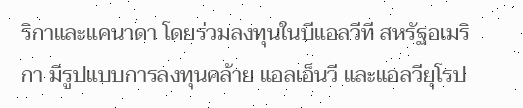ริกาและแคนาดา โดยร่วมลงทุนในบีแอลวีที สหรัฐอเมริกา มีรูปแบบการลงทุนคล้าย แอลเอ็นวี และแอลวียุโรป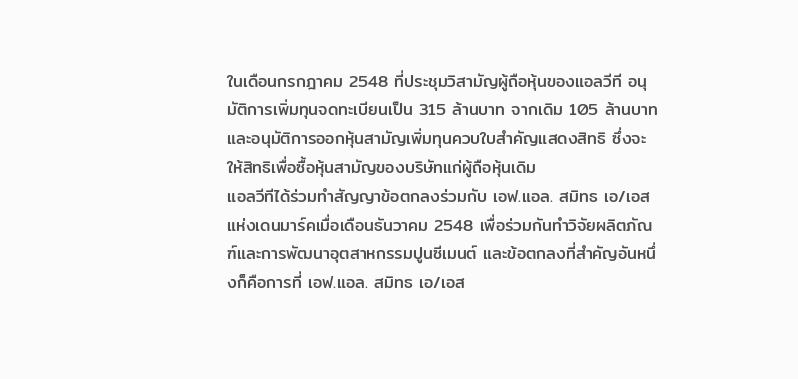ในเดือนกรกฎาคม 2548 ที่ประชุมวิสามัญผู้ถือหุ้นของแอลวีที อนุมัติการเพิ่มทุนจดทะเบียนเป็น 315 ล้านบาท จากเดิม 105 ล้านบาท และอนุมัติการออกหุ้นสามัญเพิ่มทุนควบใบสำคัญแสดงสิทธิ ซึ่งจะให้สิทธิเพื่อซื้อหุ้นสามัญของบริษัทแก่ผู้ถือหุ้นเดิม
แอลวีทีได้ร่วมทำสัญญาข้อตกลงร่วมกับ เอฟ.แอล. สมิทธ เอ/เอส แห่งเดนมาร์คเมื่อเดือนธันวาคม 2548 เพื่อร่วมกันทำวิจัยผลิตภัณฑ์และการพัฒนาอุตสาหกรรมปูนซีเมนต์ และข้อตกลงที่สำคัญอันหนึ่งก็คือการที่ เอฟ.แอล. สมิทธ เอ/เอส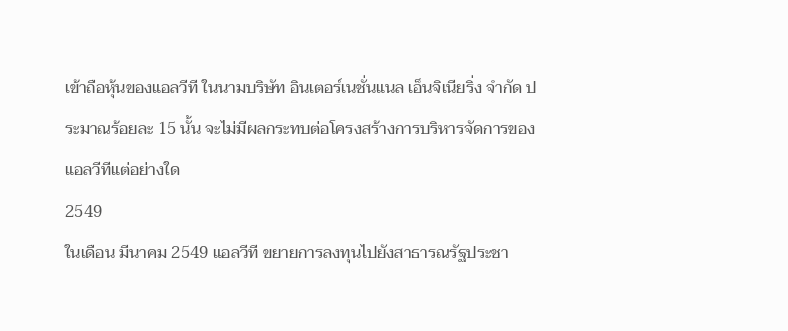เข้าถือหุ้นของแอลวีที ในนามบริษัท อินเตอร์เนชั่นแนล เอ็นจิเนียริ่ง จำกัด ประมาณร้อยละ 15 นั้น จะไม่มีผลกระทบต่อโครงสร้างการบริหารจัดการของแอลวีทีแต่อย่างใด
2549
ในเดือน มีนาคม 2549 แอลวีที ขยายการลงทุนไปยังสาธารณรัฐประชา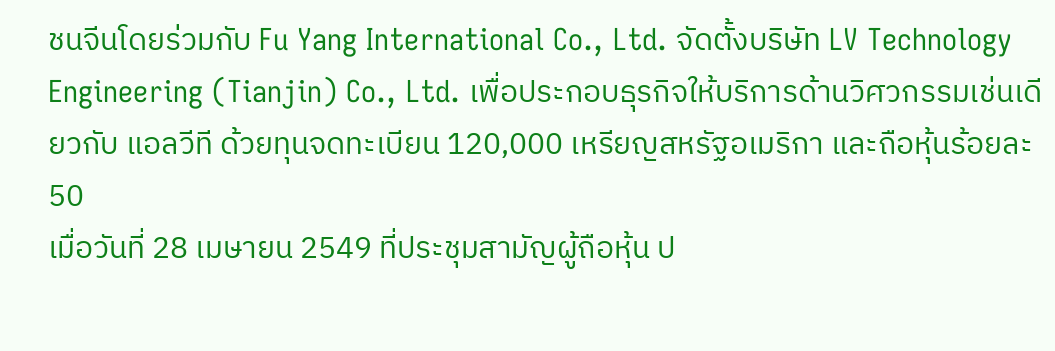ชนจีนโดยร่วมกับ Fu Yang International Co., Ltd. จัดตั้งบริษัท LV Technology Engineering (Tianjin) Co., Ltd. เพื่อประกอบธุรกิจให้บริการด้านวิศวกรรมเช่นเดียวกับ แอลวีที ด้วยทุนจดทะเบียน 120,000 เหรียญสหรัฐอเมริกา และถือหุ้นร้อยละ 50
เมื่อวันที่ 28 เมษายน 2549 ที่ประชุมสามัญผู้ถือหุ้น ป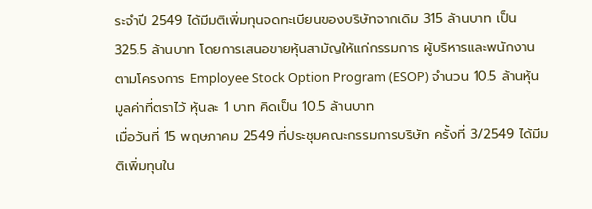ระจำปี 2549 ได้มีมติเพิ่มทุนจดทะเบียนของบริษัทจากเดิม 315 ล้านบาท เป็น 325.5 ล้านบาท โดยการเสนอขายหุ้นสามัญให้แก่กรรมการ ผู้บริหารและพนักงาน ตามโครงการ Employee Stock Option Program (ESOP) จำนวน 10.5 ล้านหุ้น มูลค่าที่ตราไว้ หุ้นละ 1 บาท คิดเป็น 10.5 ล้านบาท
เมื่อวันที่ 15 พฤษภาคม 2549 ที่ประชุมคณะกรรมการบริษัท ครั้งที่ 3/2549 ได้มีมติเพิ่มทุนใน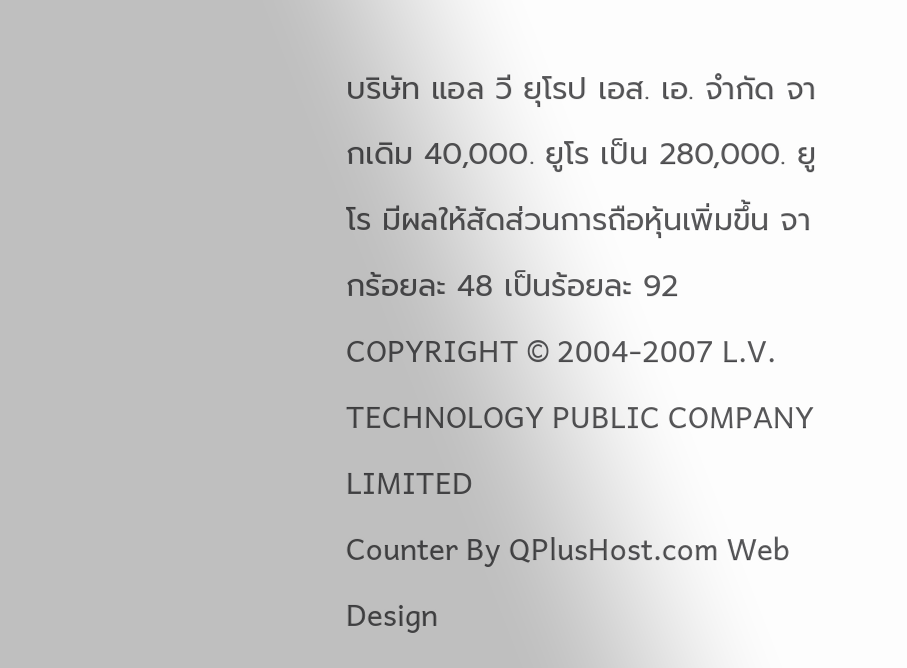บริษัท แอล วี ยุโรป เอส. เอ. จำกัด จากเดิม 40,000. ยูโร เป็น 280,000. ยูโร มีผลให้สัดส่วนการถือหุ้นเพิ่มขึ้น จากร้อยละ 48 เป็นร้อยละ 92
COPYRIGHT © 2004-2007 L.V. TECHNOLOGY PUBLIC COMPANY LIMITED
Counter By QPlusHost.com Web Design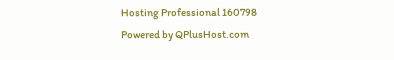Hosting Professional 160798
Powered by QPlusHost.com